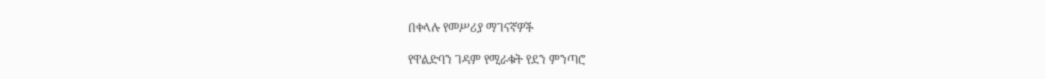በቀላሉ የመሥሪያ ማገናኛዎች

የዋልድባን ገዳም የሚራቁት የደን ምንጣሮ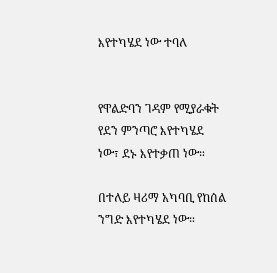እየተካሄደ ነው ተባለ


የዋልድባን ገዳም የሚያራቁት የደን ምንጣሮ እየተካሄደ ነው፣ ደኑ እየተቃጠ ነው።

በተለይ ዛሪማ አካባቢ የከሰል ንግድ እየተካሄደ ነው።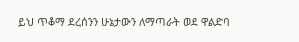ይህ ጥቆማ ደረሰንን ሁኔታውን ለማጣራት ወደ ዋልድባ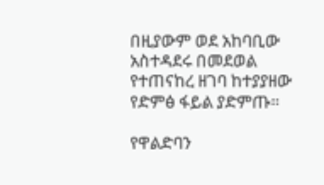በዚያውም ወደ አከባቢው አስተዳደሩ በመደወል የተጠናከረ ዘገባ ከተያያዘው የድምፅ ፋይል ያድምጡ።

የዋልድባን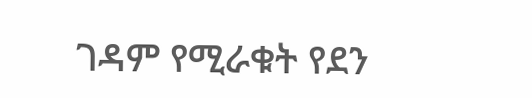ገዳም የሚራቁት የደን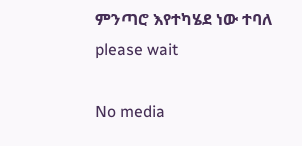ምንጣሮ እየተካሄደ ነው ተባለ
please wait

No media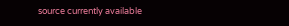source currently available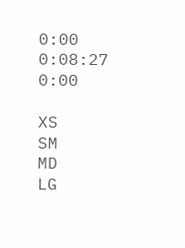0:00 0:08:27 0:00

XS
SM
MD
LG